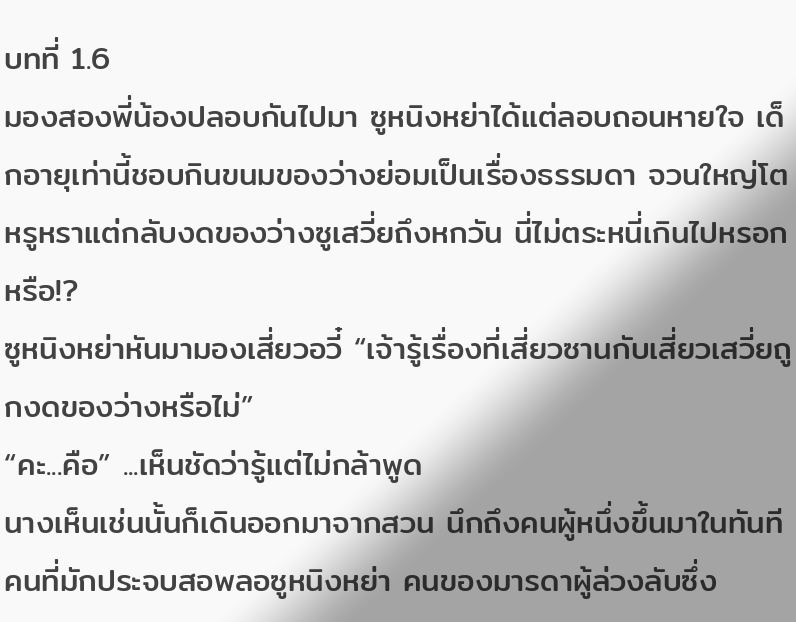บทที่ 1.6
มองสองพี่น้องปลอบกันไปมา ซูหนิงหย่าได้แต่ลอบถอนหายใจ เด็กอายุเท่านี้ชอบกินขนมของว่างย่อมเป็นเรื่องธรรมดา จวนใหญ่โตหรูหราแต่กลับงดของว่างซูเสวี่ยถึงหกวัน นี่ไม่ตระหนี่เกินไปหรอกหรือ!?
ซูหนิงหย่าหันมามองเสี่ยวอวี๋ “เจ้ารู้เรื่องที่เสี่ยวซานกับเสี่ยวเสวี่ยถูกงดของว่างหรือไม่”
“คะ...คือ” ...เห็นชัดว่ารู้แต่ไม่กล้าพูด
นางเห็นเช่นนั้นก็เดินออกมาจากสวน นึกถึงคนผู้หนึ่งขึ้นมาในทันที คนที่มักประจบสอพลอซูหนิงหย่า คนของมารดาผู้ล่วงลับซึ่ง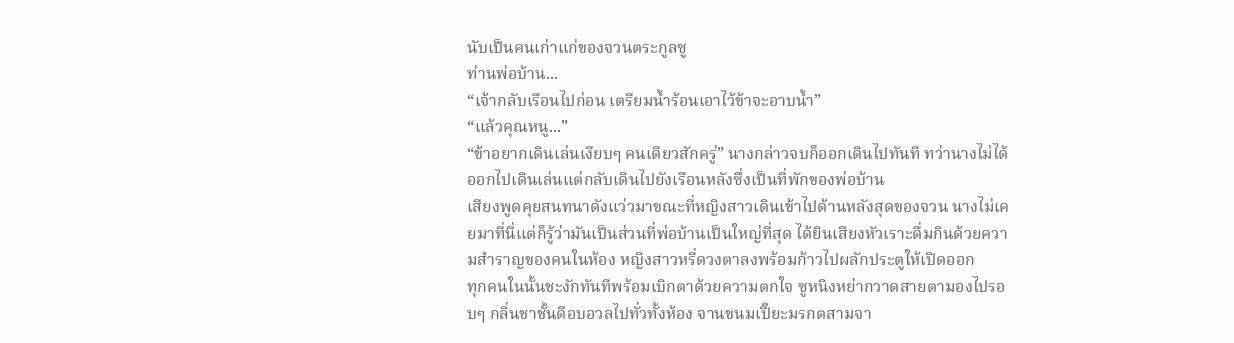นับเป็นคนเก่าแก่ของจวนตระกูลซู
ท่านพ่อบ้าน...
“เจ้ากลับเรือนไปก่อน เตรียมน้ำร้อนเอาไว้ข้าจะอาบน้ำ”
“แล้วคุณหนู...”
“ข้าอยากเดินเล่นเงียบๆ คนเดียวสักครู่” นางกล่าวจบก็ออกเดินไปทันที ทว่านางไม่ได้ออกไปเดินเล่นแต่กลับเดินไปยังเรือนหลังซึ่งเป็นที่พักของพ่อบ้าน
เสียงพูดคุยสนทนาดังแว่วมาขณะที่หญิงสาวเดินเข้าไปด้านหลังสุดของจวน นางไม่เคยมาที่นี่แต่ก็รู้ว่ามันเป็นส่วนที่พ่อบ้านเป็นใหญ่ที่สุด ได้ยินเสียงหัวเราะดื่มกินด้วยความสำราญของคนในห้อง หญิงสาวหรี่ดวงตาลงพร้อมก้าวไปผลักประตูให้เปิดออก
ทุกคนในนั้นชะงักทันทีพร้อมเบิกตาด้วยความตกใจ ซูหนิงหย่ากวาดสายตามองไปรอบๆ กลิ่นชาชั้นดีอบอวลไปทั่วทั้งห้อง จานขนมเปี๊ยะมรกตสามจา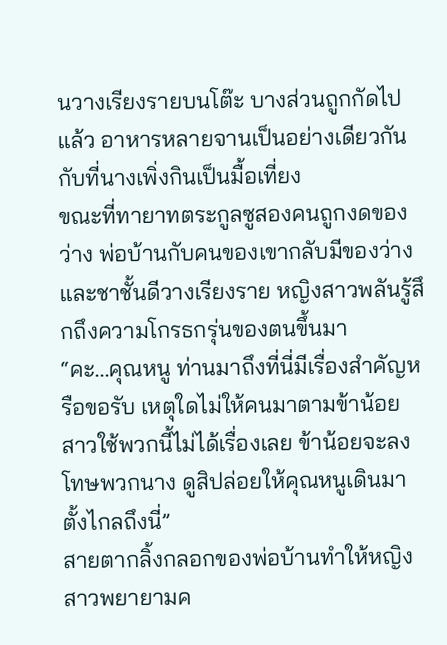นวางเรียงรายบนโต๊ะ บางส่วนถูกกัดไปแล้ว อาหารหลายจานเป็นอย่างเดียวกันกับที่นางเพิ่งกินเป็นมื้อเที่ยง
ขณะที่ทายาทตระกูลซูสองคนถูกงดของว่าง พ่อบ้านกับคนของเขากลับมีของว่างและชาชั้นดีวางเรียงราย หญิงสาวพลันรู้สึกถึงความโกรธกรุ่นของตนขึ้นมา
“คะ...คุณหนู ท่านมาถึงที่นี่มีเรื่องสำคัญหรือขอรับ เหตุใดไม่ให้คนมาตามข้าน้อย สาวใช้พวกนี้ไม่ได้เรื่องเลย ข้าน้อยจะลงโทษพวกนาง ดูสิปล่อยให้คุณหนูเดินมาตั้งไกลถึงนี่”
สายตากลิ้งกลอกของพ่อบ้านทำให้หญิงสาวพยายามค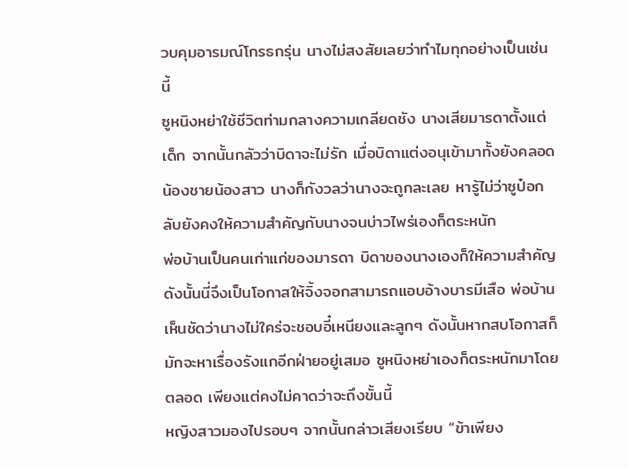วบคุมอารมณ์โกรธกรุ่น นางไม่สงสัยเลยว่าทำไมทุกอย่างเป็นเช่นนี้
ซูหนิงหย่าใช้ชีวิตท่ามกลางความเกลียดชัง นางเสียมารดาตั้งแต่เด็ก จากนั้นกลัวว่าบิดาจะไม่รัก เมื่อบิดาแต่งอนุเข้ามาทั้งยังคลอดน้องชายน้องสาว นางก็กังวลว่านางจะถูกละเลย หารู้ไม่ว่าซูป๋อกลับยังคงให้ความสำคัญกับนางจนบ่าวไพร่เองก็ตระหนัก
พ่อบ้านเป็นคนเก่าแก่ของมารดา บิดาของนางเองก็ให้ความสำคัญ ดังนั้นนี่จึงเป็นโอกาสให้จิ้งจอกสามารถแอบอ้างบารมีเสือ พ่อบ้านเห็นชัดว่านางไม่ใคร่จะชอบอี๋เหนียงและลูกๆ ดังนั้นหากสบโอกาสก็มักจะหาเรื่องรังแกอีกฝ่ายอยู่เสมอ ซูหนิงหย่าเองก็ตระหนักมาโดยตลอด เพียงแต่คงไม่คาดว่าจะถึงขั้นนี้
หญิงสาวมองไปรอบๆ จากนั้นกล่าวเสียงเรียบ “ข้าเพียง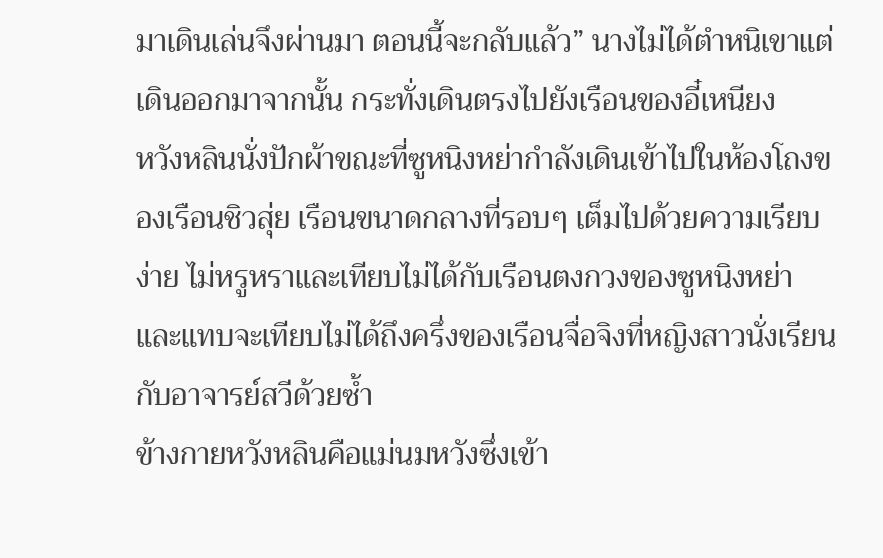มาเดินเล่นจึงผ่านมา ตอนนี้จะกลับแล้ว” นางไม่ได้ตำหนิเขาแต่เดินออกมาจากนั้น กระทั่งเดินตรงไปยังเรือนของอี๋เหนียง
หวังหลินนั่งปักผ้าขณะที่ซูหนิงหย่ากำลังเดินเข้าไปในห้องโถงของเรือนชิวสุ่ย เรือนขนาดกลางที่รอบๆ เต็มไปด้วยความเรียบง่าย ไม่หรูหราและเทียบไม่ได้กับเรือนตงกวงของซูหนิงหย่า และแทบจะเทียบไม่ได้ถึงครึ่งของเรือนจื่อจิงที่หญิงสาวนั่งเรียนกับอาจารย์สวีด้วยซ้ำ
ข้างกายหวังหลินคือแม่นมหวังซึ่งเข้า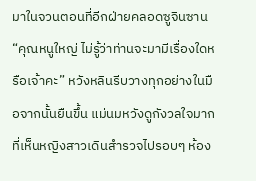มาในจวนตอนที่อีกฝ่ายคลอดซูจินซาน
“คุณหนูใหญ่ ไม่รู้ว่าท่านจะมามีเรื่องใดหรือเจ้าคะ” หวังหลินรีบวางทุกอย่างในมือจากนั้นยืนขึ้น แม่นมหวังดูกังวลใจมากที่เห็นหญิงสาวเดินสำรวจไปรอบๆ ห้อง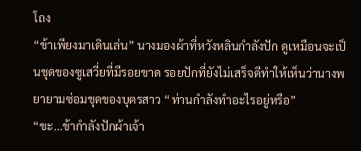โถง
“ข้าเพียงมาเดินเล่น” นางมองผ้าที่หวังหลินกำลังปัก ดูเหมือนจะเป็นชุดของซูเสวี่ยที่มีรอยขาด รอยปักที่ยังไม่เสร็จดีทำให้เห็นว่านางพยายามซ่อมชุดของบุตรสาว “ท่านกำลังทำอะไรอยู่หรือ”
“ขะ...ข้ากำลังปักผ้าเจ้า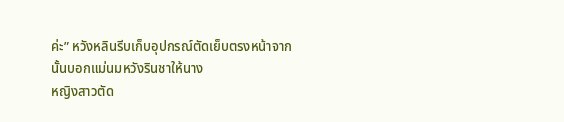ค่ะ” หวังหลินรีบเก็บอุปกรณ์ตัดเย็บตรงหน้าจากนั้นบอกแม่นมหวังรินชาให้นาง
หญิงสาวตัด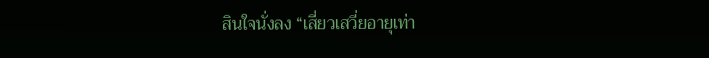สินใจนั่งลง “เสี่ยวเสวี่ยอายุเท่า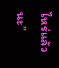ไหร่แล้วนะ”